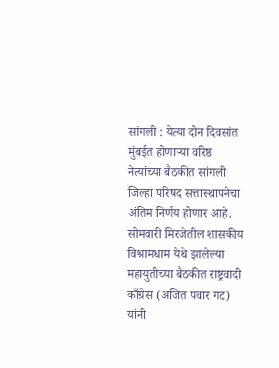सांगली : येत्या दोन दिवसांत मुंबईत होणाऱ्या वरिष्ठ नेत्यांच्या बैठकीत सांगली जिल्हा परिषद सत्तास्थापनेचा अंतिम निर्णय होणार आहे. सोमवारी मिरजेतील शासकीय विश्रामधाम येथे झालेल्या महायुतीच्या बैठकीत राष्ट्रवादी काँग्रेस (अजित पवार गट) यांनी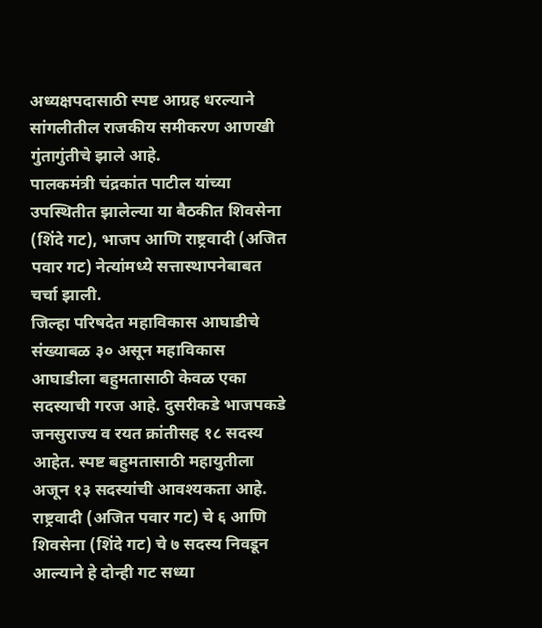अध्यक्षपदासाठी स्पष्ट आग्रह धरल्याने सांगलीतील राजकीय समीकरण आणखी गुंतागुंतीचे झाले आहे.
पालकमंत्री चंद्रकांत पाटील यांच्या उपस्थितीत झालेल्या या बैठकीत शिवसेना (शिंदे गट), भाजप आणि राष्ट्रवादी (अजित पवार गट) नेत्यांमध्ये सत्तास्थापनेबाबत चर्चा झाली.
जिल्हा परिषदेत महाविकास आघाडीचे संख्याबळ ३० असून महाविकास आघाडीला बहुमतासाठी केवळ एका सदस्याची गरज आहे. दुसरीकडे भाजपकडे जनसुराज्य व रयत क्रांतीसह १८ सदस्य आहेत. स्पष्ट बहुमतासाठी महायुतीला अजून १३ सदस्यांची आवश्यकता आहे.
राष्ट्रवादी (अजित पवार गट) चे ६ आणि शिवसेना (शिंदे गट) चे ७ सदस्य निवडून आल्याने हे दोन्ही गट सध्या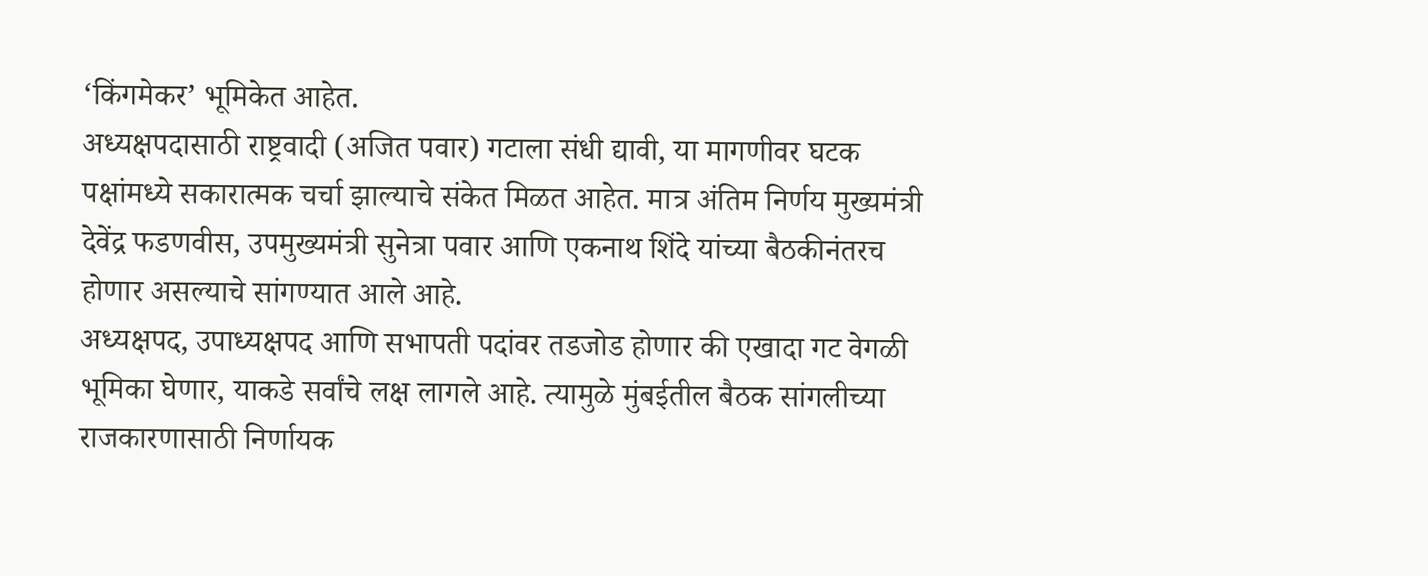‘किंगमेकर’ भूमिकेत आहेत.
अध्यक्षपदासाठी राष्ट्रवादी (अजित पवार) गटाला संधी द्यावी, या मागणीवर घटक पक्षांमध्ये सकारात्मक चर्चा झाल्याचे संकेत मिळत आहेत. मात्र अंतिम निर्णय मुख्यमंत्री देवेंद्र फडणवीस, उपमुख्यमंत्री सुनेत्रा पवार आणि एकनाथ शिंदे यांच्या बैठकीनंतरच होणार असल्याचे सांगण्यात आले आहे.
अध्यक्षपद, उपाध्यक्षपद आणि सभापती पदांवर तडजोड होणार की एखादा गट वेगळी भूमिका घेणार, याकडे सर्वांचे लक्ष लागले आहे. त्यामुळे मुंबईतील बैठक सांगलीच्या राजकारणासाठी निर्णायक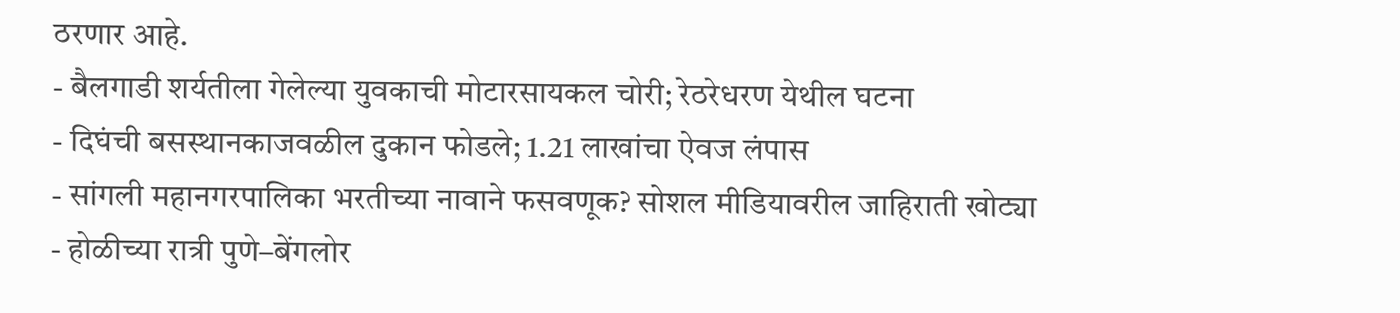ठरणार आहे.
- बैलगाडी शर्यतीला गेलेल्या युवकाची मोटारसायकल चोरी; रेठरेधरण येथील घटना
- दिघंची बसस्थानकाजवळील दुकान फोडले; 1.21 लाखांचा ऐवज लंपास
- सांगली महानगरपालिका भरतीच्या नावाने फसवणूक? सोशल मीडियावरील जाहिराती खोट्या
- होळीच्या रात्री पुणे–बेंगलोर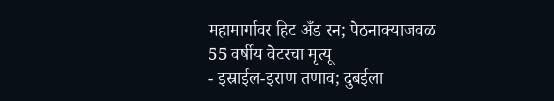महामार्गावर हिट अँड रन; पेठनाक्याजवळ 55 वर्षीय वेटरचा मृत्यू
- इस्राईल-इराण तणाव; दुबईला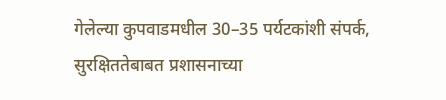गेलेल्या कुपवाडमधील 30–35 पर्यटकांशी संपर्क, सुरक्षिततेबाबत प्रशासनाच्या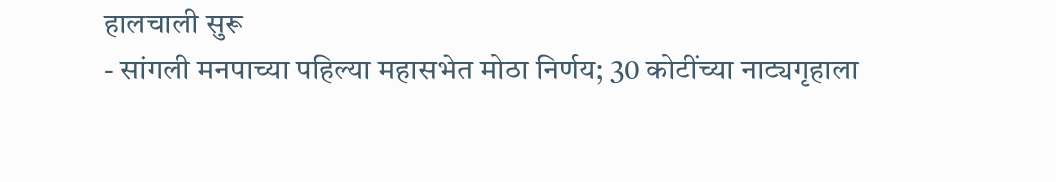हालचाली सुरू
- सांगली मनपाच्या पहिल्या महासभेत मोठा निर्णय; 30 कोटींच्या नाट्यगृहाला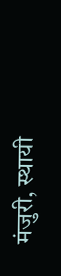मंजुरी, स्थायी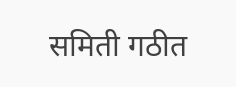समिती गठीत